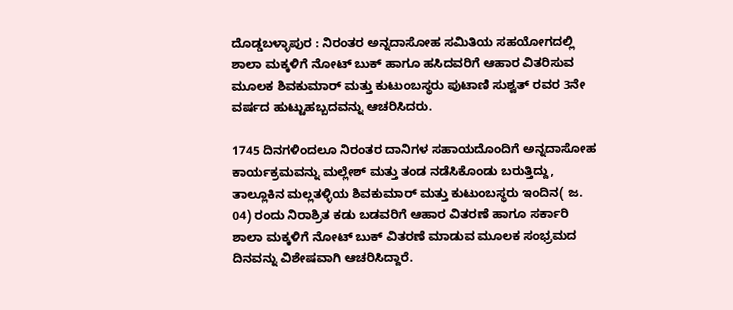ದೊಡ್ಡಬಳ್ಳಾಪುರ : ನಿರಂತರ ಅನ್ನದಾಸೋಹ ಸಮಿತಿಯ ಸಹಯೋಗದಲ್ಲಿ ಶಾಲಾ ಮಕ್ಕಳಿಗೆ ನೋಟ್ ಬುಕ್ ಹಾಗೂ ಹಸಿದವರಿಗೆ ಆಹಾರ ವಿತರಿಸುವ ಮೂಲಕ ಶಿವಕುಮಾರ್ ಮತ್ತು ಕುಟುಂಬಸ್ಥರು ಪುಟಾಣಿ ಸುಶ್ವತ್ ರವರ 3ನೇ ವರ್ಷದ ಹುಟ್ಟುಹಬ್ಬದವನ್ನು ಆಚರಿಸಿದರು.

1745 ದಿನಗಳಿಂದಲೂ ನಿರಂತರ ದಾನಿಗಳ ಸಹಾಯದೊಂದಿಗೆ ಅನ್ನದಾಸೋಹ ಕಾರ್ಯಕ್ರಮವನ್ನು ಮಲ್ಲೇಶ್ ಮತ್ತು ತಂಡ ನಡೆಸಿಕೊಂಡು ಬರುತ್ತಿದ್ದು, ತಾಲ್ಲೂಕಿನ ಮಲ್ಲತಳ್ಳಿಯ ಶಿವಕುಮಾರ್ ಮತ್ತು ಕುಟುಂಬಸ್ಥರು ಇಂದಿನ( ಜ. 04) ರಂದು ನಿರಾಶ್ರಿತ ಕಡು ಬಡವರಿಗೆ ಆಹಾರ ವಿತರಣೆ ಹಾಗೂ ಸರ್ಕಾರಿ ಶಾಲಾ ಮಕ್ಕಳಿಗೆ ನೋಟ್ ಬುಕ್ ವಿತರಣೆ ಮಾಡುವ ಮೂಲಕ ಸಂಭ್ರಮದ ದಿನವನ್ನು ವಿಶೇಷವಾಗಿ ಆಚರಿಸಿದ್ದಾರೆ.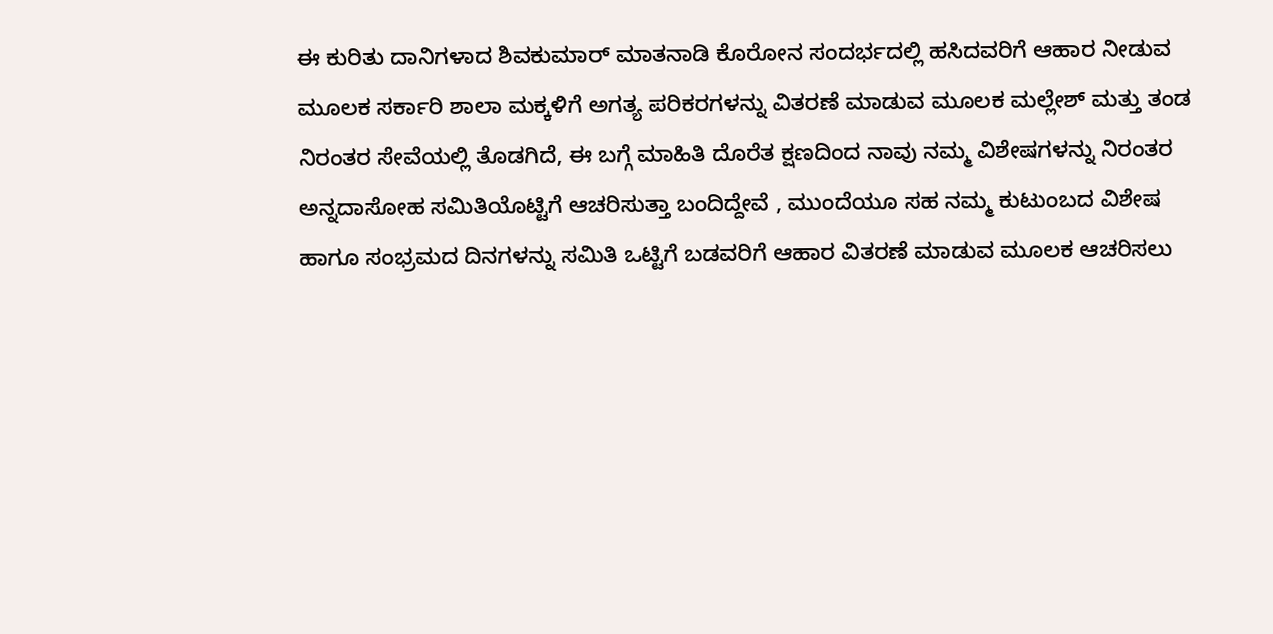ಈ ಕುರಿತು ದಾನಿಗಳಾದ ಶಿವಕುಮಾರ್ ಮಾತನಾಡಿ ಕೊರೋನ ಸಂದರ್ಭದಲ್ಲಿ ಹಸಿದವರಿಗೆ ಆಹಾರ ನೀಡುವ ಮೂಲಕ ಸರ್ಕಾರಿ ಶಾಲಾ ಮಕ್ಕಳಿಗೆ ಅಗತ್ಯ ಪರಿಕರಗಳನ್ನು ವಿತರಣೆ ಮಾಡುವ ಮೂಲಕ ಮಲ್ಲೇಶ್ ಮತ್ತು ತಂಡ ನಿರಂತರ ಸೇವೆಯಲ್ಲಿ ತೊಡಗಿದೆ, ಈ ಬಗ್ಗೆ ಮಾಹಿತಿ ದೊರೆತ ಕ್ಷಣದಿಂದ ನಾವು ನಮ್ಮ ವಿಶೇಷಗಳನ್ನು ನಿರಂತರ ಅನ್ನದಾಸೋಹ ಸಮಿತಿಯೊಟ್ಟಿಗೆ ಆಚರಿಸುತ್ತಾ ಬಂದಿದ್ದೇವೆ , ಮುಂದೆಯೂ ಸಹ ನಮ್ಮ ಕುಟುಂಬದ ವಿಶೇಷ ಹಾಗೂ ಸಂಭ್ರಮದ ದಿನಗಳನ್ನು ಸಮಿತಿ ಒಟ್ಟಿಗೆ ಬಡವರಿಗೆ ಆಹಾರ ವಿತರಣೆ ಮಾಡುವ ಮೂಲಕ ಆಚರಿಸಲು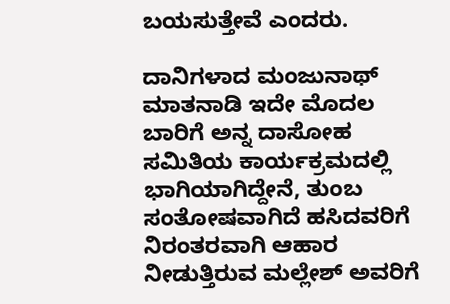ಬಯಸುತ್ತೇವೆ ಎಂದರು.

ದಾನಿಗಳಾದ ಮಂಜುನಾಥ್ ಮಾತನಾಡಿ ಇದೇ ಮೊದಲ ಬಾರಿಗೆ ಅನ್ನ ದಾಸೋಹ ಸಮಿತಿಯ ಕಾರ್ಯಕ್ರಮದಲ್ಲಿ ಭಾಗಿಯಾಗಿದ್ದೇನೆ, ತುಂಬ ಸಂತೋಷವಾಗಿದೆ ಹಸಿದವರಿಗೆ ನಿರಂತರವಾಗಿ ಆಹಾರ ನೀಡುತ್ತಿರುವ ಮಲ್ಲೇಶ್ ಅವರಿಗೆ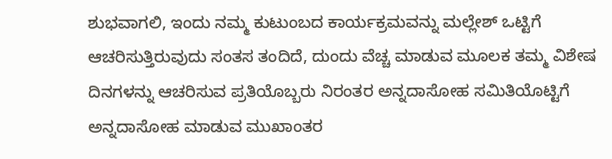ಶುಭವಾಗಲಿ, ಇಂದು ನಮ್ಮ ಕುಟುಂಬದ ಕಾರ್ಯಕ್ರಮವನ್ನು ಮಲ್ಲೇಶ್ ಒಟ್ಟಿಗೆ ಆಚರಿಸುತ್ತಿರುವುದು ಸಂತಸ ತಂದಿದೆ, ದುಂದು ವೆಚ್ಚ ಮಾಡುವ ಮೂಲಕ ತಮ್ಮ ವಿಶೇಷ ದಿನಗಳನ್ನು ಆಚರಿಸುವ ಪ್ರತಿಯೊಬ್ಬರು ನಿರಂತರ ಅನ್ನದಾಸೋಹ ಸಮಿತಿಯೊಟ್ಟಿಗೆ ಅನ್ನದಾಸೋಹ ಮಾಡುವ ಮುಖಾಂತರ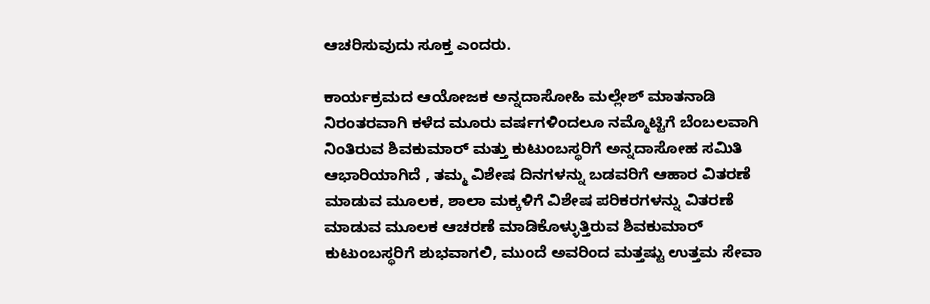ಆಚರಿಸುವುದು ಸೂಕ್ತ ಎಂದರು.

ಕಾರ್ಯಕ್ರಮದ ಆಯೋಜಕ ಅನ್ನದಾಸೋಹಿ ಮಲ್ಲೇಶ್ ಮಾತನಾಡಿ ನಿರಂತರವಾಗಿ ಕಳೆದ ಮೂರು ವರ್ಷಗಳಿಂದಲೂ ನಮ್ಮೊಟ್ಟಿಗೆ ಬೆಂಬಲವಾಗಿ ನಿಂತಿರುವ ಶಿವಕುಮಾರ್ ಮತ್ತು ಕುಟುಂಬಸ್ಥರಿಗೆ ಅನ್ನದಾಸೋಹ ಸಮಿತಿ ಆಭಾರಿಯಾಗಿದೆ , ತಮ್ಮ ವಿಶೇಷ ದಿನಗಳನ್ನು ಬಡವರಿಗೆ ಆಹಾರ ವಿತರಣೆ ಮಾಡುವ ಮೂಲಕ, ಶಾಲಾ ಮಕ್ಕಳಿಗೆ ವಿಶೇಷ ಪರಿಕರಗಳನ್ನು ವಿತರಣೆ ಮಾಡುವ ಮೂಲಕ ಆಚರಣೆ ಮಾಡಿಕೊಳ್ಳುತ್ತಿರುವ ಶಿವಕುಮಾರ್ ಕುಟುಂಬಸ್ಥರಿಗೆ ಶುಭವಾಗಲಿ, ಮುಂದೆ ಅವರಿಂದ ಮತ್ತಷ್ಟು ಉತ್ತಮ ಸೇವಾ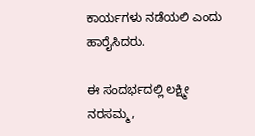ಕಾರ್ಯಗಳು ನಡೆಯಲಿ ಎಂದು ಹಾರೈಸಿದರು.

ಈ ಸಂದರ್ಭದಲ್ಲಿ ಲಕ್ಷ್ಮೀ ನರಸಮ್ಮ,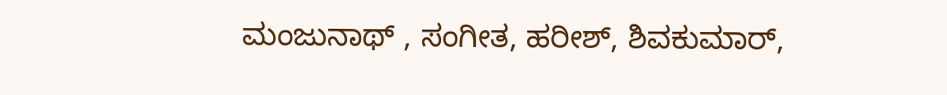ಮಂಜುನಾಥ್ , ಸಂಗೀತ, ಹರೀಶ್, ಶಿವಕುಮಾರ್,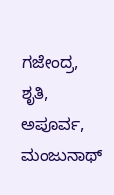ಗಜೇಂದ್ರ, ಶೃತಿ, ಅಪೂರ್ವ, ಮಂಜುನಾಥ್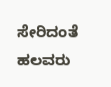ಸೇರಿದಂತೆ ಹಲವರು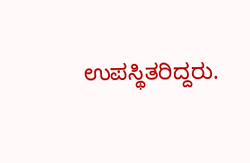ಉಪಸ್ಥಿತರಿದ್ದರು.